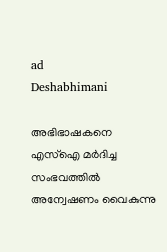ad
Deshabhimani

അഭിഭാഷകനെ എസ്ഐ മർദിച്ച
സംഭവത്തിൽ അന്വേഷണം വൈകുന്നു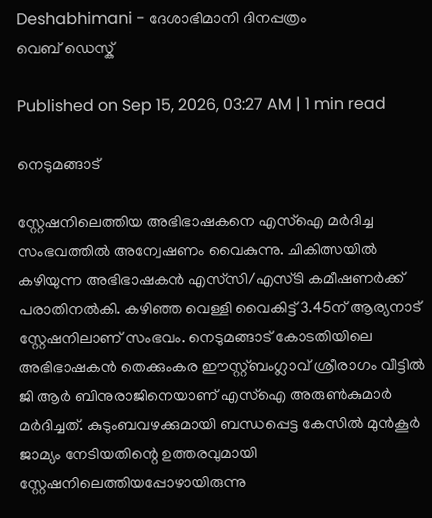Deshabhimani - ദേശാഭിമാനി ദിനപ്പത്രം
വെബ് ഡെസ്ക്

Published on Sep 15, 2026, 03:27 AM | 1 min read

നെടുമങ്ങാട്

സ്റ്റേഷനിലെത്തിയ അഭിഭാഷകനെ എസ്ഐ മർദിച്ച സംഭവത്തിൽ അന്വേഷണം വൈകുന്നു. ചികിത്സയിൽ കഴിയുന്ന അഭിഭാഷകൻ എസ്‌സി/എസ്‌ടി കമീഷണർക്ക് പരാതിനൽകി. കഴിഞ്ഞ വെള്ളി വൈകിട്ട് 3.45ന് ആര്യനാട് സ്റ്റേഷനിലാണ് സംഭവം. നെടുമങ്ങാട് കോടതിയിലെ അഭിഭാഷകൻ തെക്കുംകര ഈസ്റ്റ്ബംഗ്ലാവ് ശ്രീരാഗം വീട്ടിൽ ജി ആർ ബിനുരാജിനെയാണ് എസ്ഐ അരുൺകുമാർ മർദിച്ചത്. കുടുംബവഴക്കുമായി ബന്ധപ്പെട്ട കേസിൽ മുൻകൂർ ജാമ്യം നേടിയതിന്റെ ഉത്തരവുമായി സ്റ്റേഷനിലെത്തിയപ്പോഴായിരുന്നു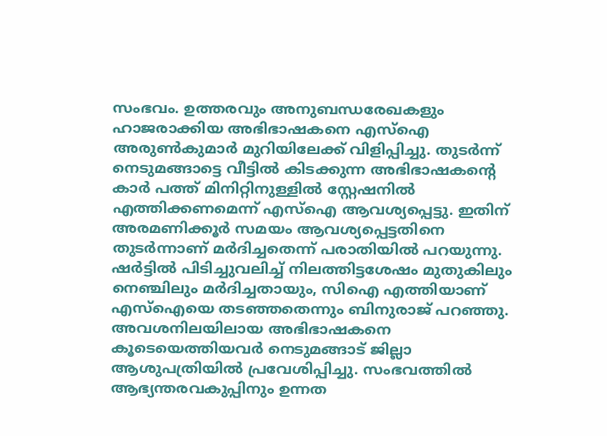സംഭവം. ഉത്തരവും അനുബന്ധരേഖകളും ഹാജരാക്കിയ അഭിഭാഷകനെ എസ്ഐ അരുൺകുമാർ മുറിയിലേക്ക് വിളിപ്പിച്ചു. തുടർന്ന്‌ നെടുമങ്ങാട്ടെ വീട്ടിൽ കിടക്കുന്ന അഭിഭാഷകന്റെ കാർ പത്ത് മിനിറ്റിനുള്ളിൽ സ്റ്റേഷനിൽ എത്തിക്കണമെന്ന് എസ്ഐ ആവശ്യപ്പെട്ടു. ഇതിന്‌ അരമണിക്കൂർ സമയം ആവശ്യപ്പെട്ടതിനെ തുടർന്നാണ് മർദിച്ചതെന്ന് പരാതിയിൽ പറയുന്നു. ഷർട്ടിൽ പിടിച്ചുവലിച്ച് നിലത്തിട്ടശേഷം മുതുകിലും നെഞ്ചിലും മർദിച്ചതായും, സിഐ എത്തിയാണ് എസ്ഐയെ തടഞ്ഞതെന്നും ബിനുരാജ് പറഞ്ഞു. അവശനിലയിലായ അഭിഭാഷകനെ കൂടെയെത്തിയവർ നെടുമങ്ങാട് ജില്ലാ ആശുപത്രിയിൽ പ്രവേശിപ്പിച്ചു. സംഭവത്തിൽ ആഭ്യന്തരവകുപ്പിനും ഉന്നത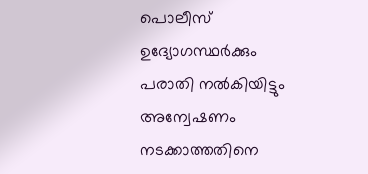പൊലീസ് ഉദ്യോഗസ്ഥർക്കും പരാതി നൽകിയിട്ടും അന്വേഷണം നടക്കാത്തതിനെ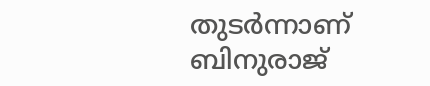തുടർന്നാണ്‌ ബിനുരാജ്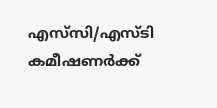എസ്‌സി/എസ്‌ടി കമീഷണർക്ക്‌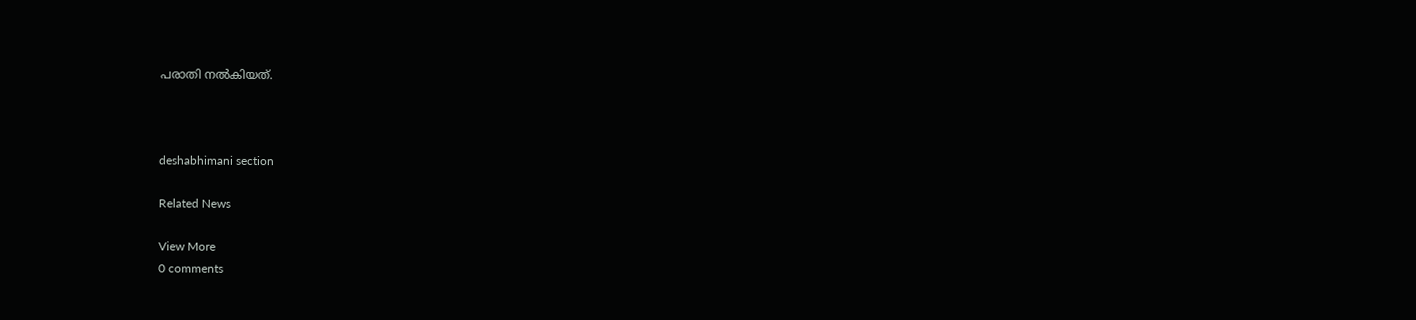പരാതി നൽകിയത്‌.



deshabhimani section

Related News

View More
0 comments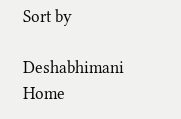Sort by

Deshabhimani
Home